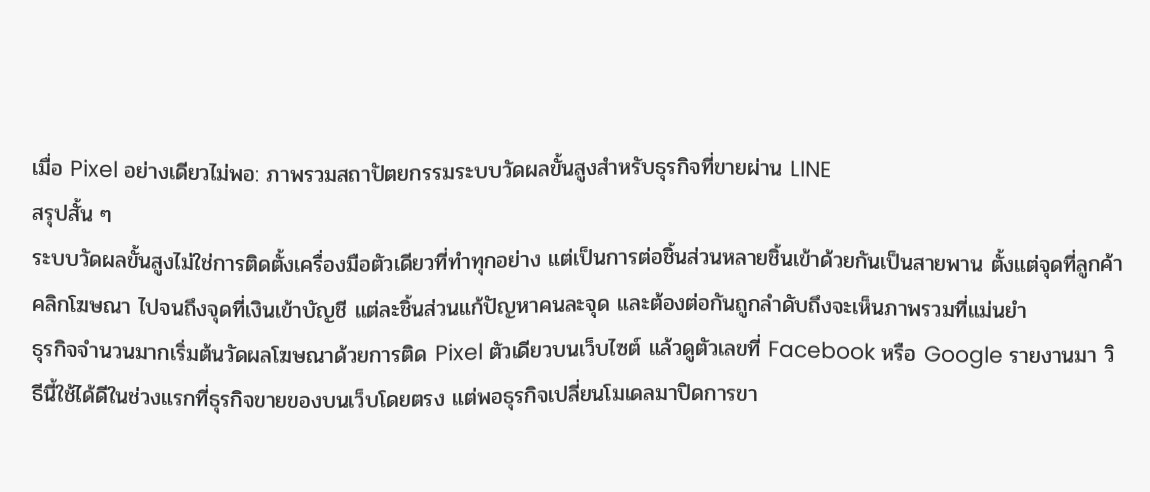เมื่อ Pixel อย่างเดียวไม่พอ: ภาพรวมสถาปัตยกรรมระบบวัดผลขั้นสูงสำหรับธุรกิจที่ขายผ่าน LINE
สรุปสั้น ๆ
ระบบวัดผลขั้นสูงไม่ใช่การติดตั้งเครื่องมือตัวเดียวที่ทำทุกอย่าง แต่เป็นการต่อชิ้นส่วนหลายชิ้นเข้าด้วยกันเป็นสายพาน ตั้งแต่จุดที่ลูกค้าคลิกโฆษณา ไปจนถึงจุดที่เงินเข้าบัญชี แต่ละชิ้นส่วนแก้ปัญหาคนละจุด และต้องต่อกันถูกลำดับถึงจะเห็นภาพรวมที่แม่นยำ
ธุรกิจจำนวนมากเริ่มต้นวัดผลโฆษณาด้วยการติด Pixel ตัวเดียวบนเว็บไซต์ แล้วดูตัวเลขที่ Facebook หรือ Google รายงานมา วิธีนี้ใช้ได้ดีในช่วงแรกที่ธุรกิจขายของบนเว็บโดยตรง แต่พอธุรกิจเปลี่ยนโมเดลมาปิดการขา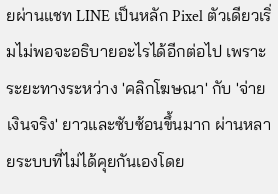ยผ่านแชท LINE เป็นหลัก Pixel ตัวเดียวเริ่มไม่พอจะอธิบายอะไรได้อีกต่อไป เพราะระยะทางระหว่าง 'คลิกโฆษณา' กับ 'จ่ายเงินจริง' ยาวและซับซ้อนขึ้นมาก ผ่านหลายระบบที่ไม่ได้คุยกันเองโดย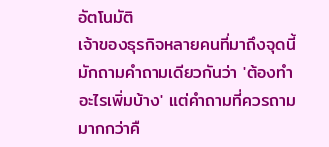อัตโนมัติ
เจ้าของธุรกิจหลายคนที่มาถึงจุดนี้มักถามคำถามเดียวกันว่า 'ต้องทำอะไรเพิ่มบ้าง' แต่คำถามที่ควรถามมากกว่าคื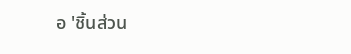อ 'ชิ้นส่วน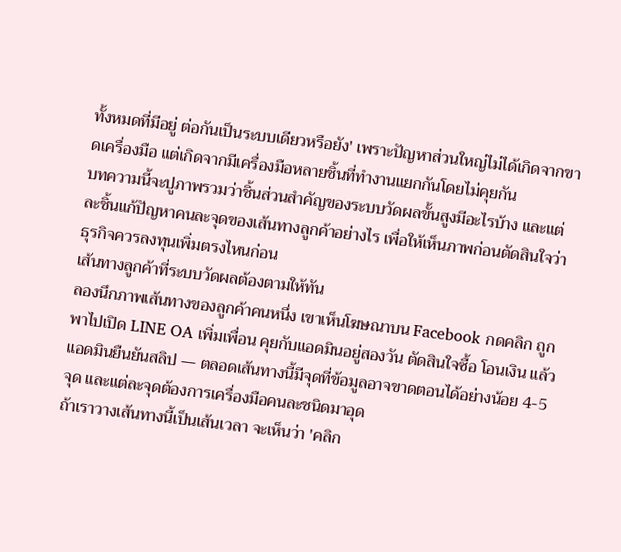ทั้งหมดที่มีอยู่ ต่อกันเป็นระบบเดียวหรือยัง' เพราะปัญหาส่วนใหญ่ไม่ได้เกิดจากขาดเครื่องมือ แต่เกิดจากมีเครื่องมือหลายชิ้นที่ทำงานแยกกันโดยไม่คุยกัน
บทความนี้จะปูภาพรวมว่าชิ้นส่วนสำคัญของระบบวัดผลขั้นสูงมีอะไรบ้าง และแต่ละชิ้นแก้ปัญหาคนละจุดของเส้นทางลูกค้าอย่างไร เพื่อให้เห็นภาพก่อนตัดสินใจว่าธุรกิจควรลงทุนเพิ่มตรงไหนก่อน
เส้นทางลูกค้าที่ระบบวัดผลต้องตามให้ทัน
ลองนึกภาพเส้นทางของลูกค้าคนหนึ่ง เขาเห็นโฆษณาบน Facebook กดคลิก ถูกพาไปเปิด LINE OA เพิ่มเพื่อน คุยกับแอดมินอยู่สองวัน ตัดสินใจซื้อ โอนเงิน แล้วแอดมินยืนยันสลิป — ตลอดเส้นทางนี้มีจุดที่ข้อมูลอาจขาดตอนได้อย่างน้อย 4-5 จุด และแต่ละจุดต้องการเครื่องมือคนละชนิดมาอุด
ถ้าเราวางเส้นทางนี้เป็นเส้นเวลา จะเห็นว่า 'คลิก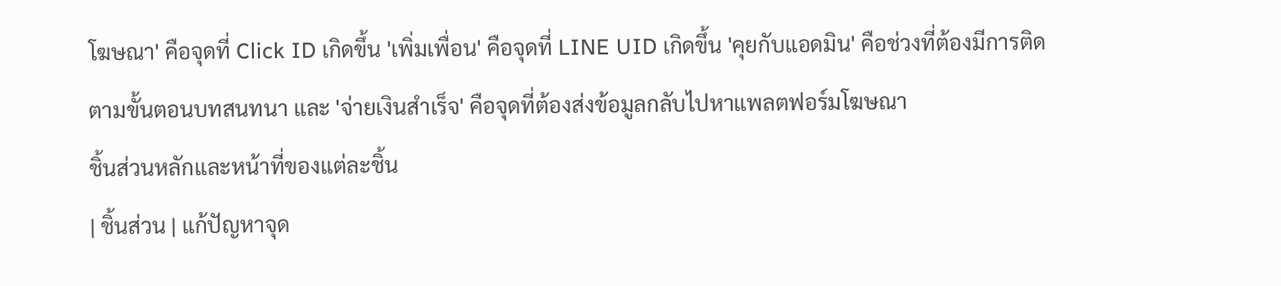โฆษณา' คือจุดที่ Click ID เกิดขึ้น 'เพิ่มเพื่อน' คือจุดที่ LINE UID เกิดขึ้น 'คุยกับแอดมิน' คือช่วงที่ต้องมีการติดตามขั้นตอนบทสนทนา และ 'จ่ายเงินสำเร็จ' คือจุดที่ต้องส่งข้อมูลกลับไปหาแพลตฟอร์มโฆษณา
ชิ้นส่วนหลักและหน้าที่ของแต่ละชิ้น
| ชิ้นส่วน | แก้ปัญหาจุด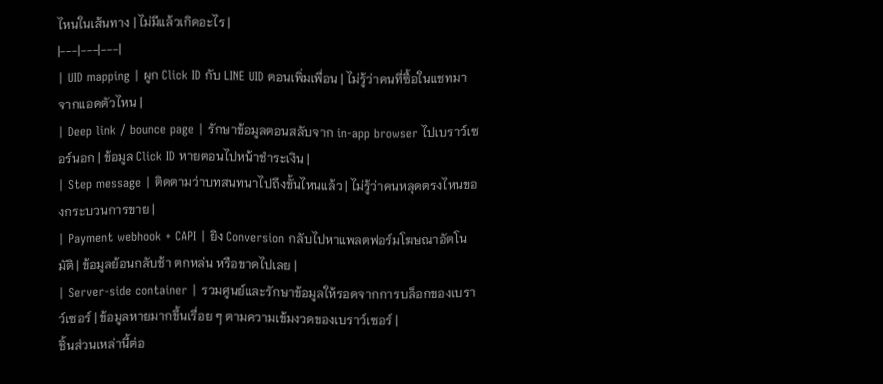ไหนในเส้นทาง | ไม่มีแล้วเกิดอะไร |
|---|---|---|
| UID mapping | ผูก Click ID กับ LINE UID ตอนเพิ่มเพื่อน | ไม่รู้ว่าคนที่ซื้อในแชทมาจากแอดตัวไหน |
| Deep link / bounce page | รักษาข้อมูลตอนสลับจาก in-app browser ไปเบราว์เซอร์นอก | ข้อมูล Click ID หายตอนไปหน้าชำระเงิน |
| Step message | ติดตามว่าบทสนทนาไปถึงขั้นไหนแล้ว | ไม่รู้ว่าคนหลุดตรงไหนของกระบวนการขาย |
| Payment webhook + CAPI | ยิง Conversion กลับไปหาแพลตฟอร์มโฆษณาอัตโนมัติ | ข้อมูลย้อนกลับช้า ตกหล่น หรือขาดไปเลย |
| Server-side container | รวมศูนย์และรักษาข้อมูลให้รอดจากการบล็อกของเบราว์เซอร์ | ข้อมูลหายมากขึ้นเรื่อย ๆ ตามความเข้มงวดของเบราว์เซอร์ |
ชิ้นส่วนเหล่านี้ต่อ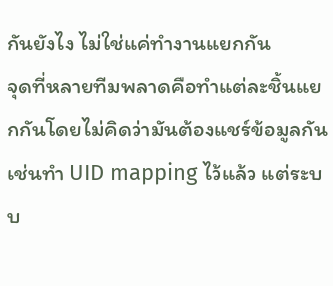กันยังไง ไม่ใช่แค่ทำงานแยกกัน
จุดที่หลายทีมพลาดคือทำแต่ละชิ้นแยกกันโดยไม่คิดว่ามันต้องแชร์ข้อมูลกัน เช่นทำ UID mapping ไว้แล้ว แต่ระบบ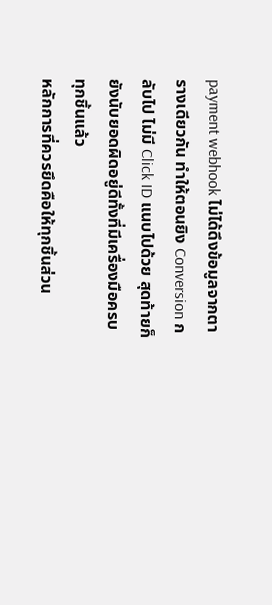payment webhook ไม่ได้ดึงข้อมูลจากตารางเดียวกัน ทำให้ตอนยิง Conversion กลับไป ไม่มี Click ID แนบไปด้วย สุดท้ายก็ยังนับยอดผิดอยู่ดีทั้งที่มีเครื่องมือครบทุกชิ้นแล้ว
หลักการที่ควรยึดคือให้ทุกชิ้นส่วน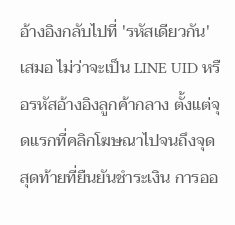อ้างอิงกลับไปที่ 'รหัสเดียวกัน' เสมอ ไม่ว่าจะเป็น LINE UID หรือรหัสอ้างอิงลูกค้ากลาง ตั้งแต่จุดแรกที่คลิกโฆษณาไปจนถึงจุดสุดท้ายที่ยืนยันชำระเงิน การออ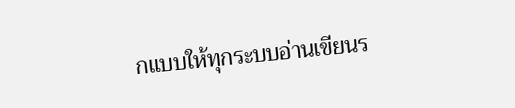กแบบให้ทุกระบบอ่านเขียนร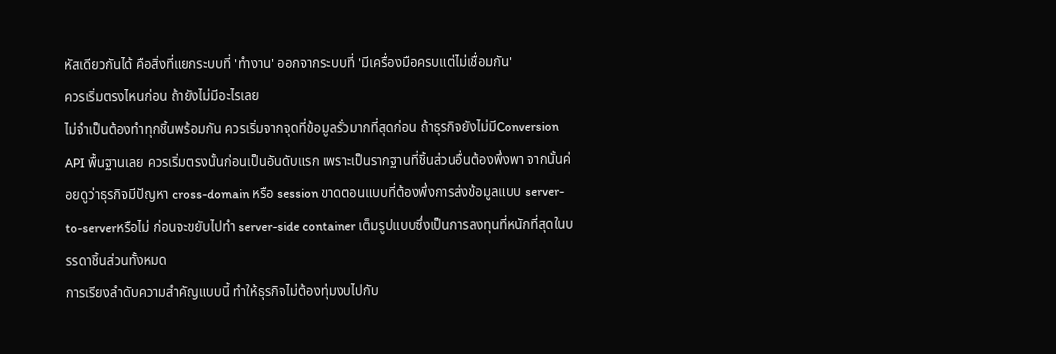หัสเดียวกันได้ คือสิ่งที่แยกระบบที่ 'ทำงาน' ออกจากระบบที่ 'มีเครื่องมือครบแต่ไม่เชื่อมกัน'
ควรเริ่มตรงไหนก่อน ถ้ายังไม่มีอะไรเลย
ไม่จำเป็นต้องทำทุกชิ้นพร้อมกัน ควรเริ่มจากจุดที่ข้อมูลรั่วมากที่สุดก่อน ถ้าธุรกิจยังไม่มีConversion API พื้นฐานเลย ควรเริ่มตรงนั้นก่อนเป็นอันดับแรก เพราะเป็นรากฐานที่ชิ้นส่วนอื่นต้องพึ่งพา จากนั้นค่อยดูว่าธุรกิจมีปัญหา cross-domain หรือ session ขาดตอนแบบที่ต้องพึ่งการส่งข้อมูลแบบ server-to-serverหรือไม่ ก่อนจะขยับไปทำ server-side container เต็มรูปแบบซึ่งเป็นการลงทุนที่หนักที่สุดในบรรดาชิ้นส่วนทั้งหมด
การเรียงลำดับความสำคัญแบบนี้ ทำให้ธุรกิจไม่ต้องทุ่มงบไปกับ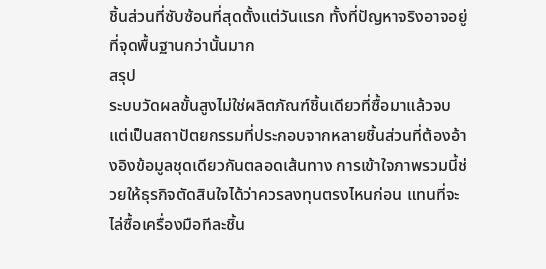ชิ้นส่วนที่ซับซ้อนที่สุดตั้งแต่วันแรก ทั้งที่ปัญหาจริงอาจอยู่ที่จุดพื้นฐานกว่านั้นมาก
สรุป
ระบบวัดผลขั้นสูงไม่ใช่ผลิตภัณฑ์ชิ้นเดียวที่ซื้อมาแล้วจบ แต่เป็นสถาปัตยกรรมที่ประกอบจากหลายชิ้นส่วนที่ต้องอ้างอิงข้อมูลชุดเดียวกันตลอดเส้นทาง การเข้าใจภาพรวมนี้ช่วยให้ธุรกิจตัดสินใจได้ว่าควรลงทุนตรงไหนก่อน แทนที่จะไล่ซื้อเครื่องมือทีละชิ้น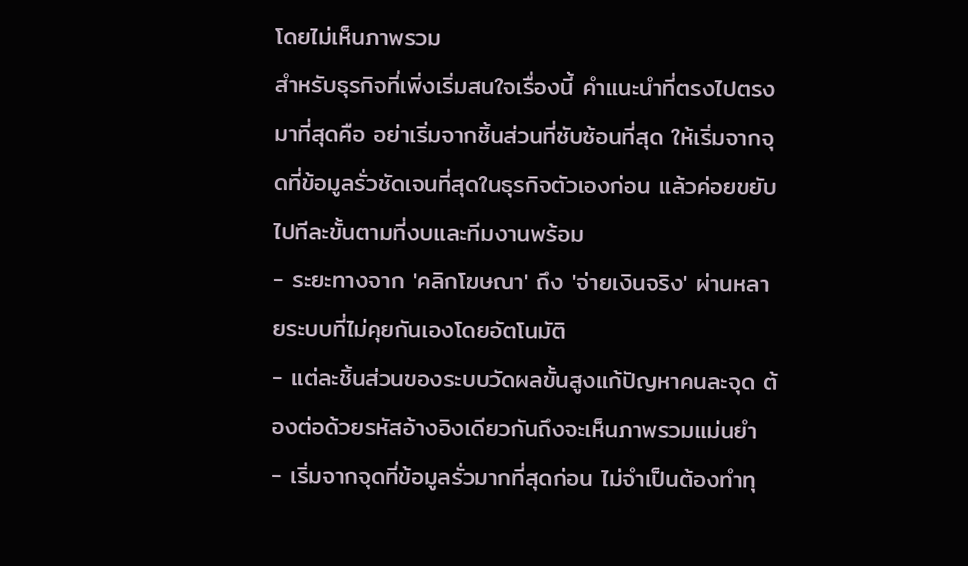โดยไม่เห็นภาพรวม
สำหรับธุรกิจที่เพิ่งเริ่มสนใจเรื่องนี้ คำแนะนำที่ตรงไปตรงมาที่สุดคือ อย่าเริ่มจากชิ้นส่วนที่ซับซ้อนที่สุด ให้เริ่มจากจุดที่ข้อมูลรั่วชัดเจนที่สุดในธุรกิจตัวเองก่อน แล้วค่อยขยับไปทีละขั้นตามที่งบและทีมงานพร้อม
- ระยะทางจาก 'คลิกโฆษณา' ถึง 'จ่ายเงินจริง' ผ่านหลายระบบที่ไม่คุยกันเองโดยอัตโนมัติ
- แต่ละชิ้นส่วนของระบบวัดผลขั้นสูงแก้ปัญหาคนละจุด ต้องต่อด้วยรหัสอ้างอิงเดียวกันถึงจะเห็นภาพรวมแม่นยำ
- เริ่มจากจุดที่ข้อมูลรั่วมากที่สุดก่อน ไม่จำเป็นต้องทำทุ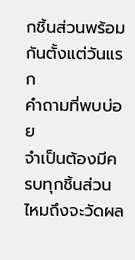กชิ้นส่วนพร้อมกันตั้งแต่วันแรก
คำถามที่พบบ่อย
จำเป็นต้องมีครบทุกชิ้นส่วนไหมถึงจะวัดผล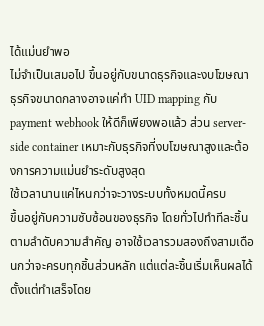ได้แม่นยำพอ
ไม่จำเป็นเสมอไป ขึ้นอยู่กับขนาดธุรกิจและงบโฆษณา ธุรกิจขนาดกลางอาจแค่ทำ UID mapping กับ payment webhook ให้ดีก็เพียงพอแล้ว ส่วน server-side container เหมาะกับธุรกิจที่งบโฆษณาสูงและต้องการความแม่นยำระดับสูงสุด
ใช้เวลานานแค่ไหนกว่าจะวางระบบทั้งหมดนี้ครบ
ขึ้นอยู่กับความซับซ้อนของธุรกิจ โดยทั่วไปทำทีละชิ้นตามลำดับความสำคัญ อาจใช้เวลารวมสองถึงสามเดือนกว่าจะครบทุกชิ้นส่วนหลัก แต่แต่ละชิ้นเริ่มเห็นผลได้ตั้งแต่ทำเสร็จโดย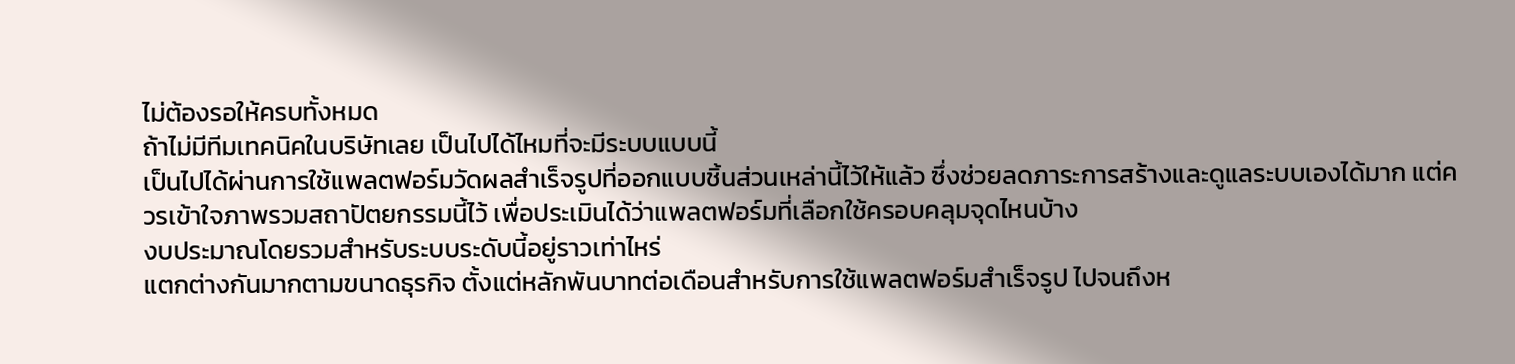ไม่ต้องรอให้ครบทั้งหมด
ถ้าไม่มีทีมเทคนิคในบริษัทเลย เป็นไปได้ไหมที่จะมีระบบแบบนี้
เป็นไปได้ผ่านการใช้แพลตฟอร์มวัดผลสำเร็จรูปที่ออกแบบชิ้นส่วนเหล่านี้ไว้ให้แล้ว ซึ่งช่วยลดภาระการสร้างและดูแลระบบเองได้มาก แต่ควรเข้าใจภาพรวมสถาปัตยกรรมนี้ไว้ เพื่อประเมินได้ว่าแพลตฟอร์มที่เลือกใช้ครอบคลุมจุดไหนบ้าง
งบประมาณโดยรวมสำหรับระบบระดับนี้อยู่ราวเท่าไหร่
แตกต่างกันมากตามขนาดธุรกิจ ตั้งแต่หลักพันบาทต่อเดือนสำหรับการใช้แพลตฟอร์มสำเร็จรูป ไปจนถึงห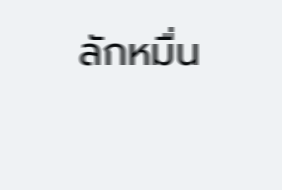ลักหมื่น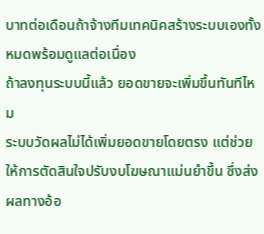บาทต่อเดือนถ้าจ้างทีมเทคนิคสร้างระบบเองทั้งหมดพร้อมดูแลต่อเนื่อง
ถ้าลงทุนระบบนี้แล้ว ยอดขายจะเพิ่มขึ้นทันทีไหม
ระบบวัดผลไม่ได้เพิ่มยอดขายโดยตรง แต่ช่วยให้การตัดสินใจปรับงบโฆษณาแม่นยำขึ้น ซึ่งส่งผลทางอ้อ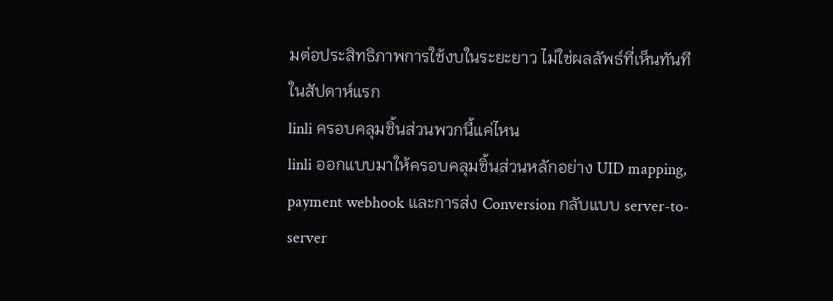มต่อประสิทธิภาพการใช้งบในระยะยาว ไม่ใช่ผลลัพธ์ที่เห็นทันทีในสัปดาห์แรก
linli ครอบคลุมชิ้นส่วนพวกนี้แค่ไหน
linli ออกแบบมาให้ครอบคลุมชิ้นส่วนหลักอย่าง UID mapping, payment webhook และการส่ง Conversion กลับแบบ server-to-server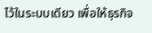ไว้ในระบบเดียว เพื่อให้ธุรกิจ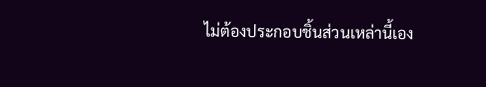ไม่ต้องประกอบชิ้นส่วนเหล่านี้เอง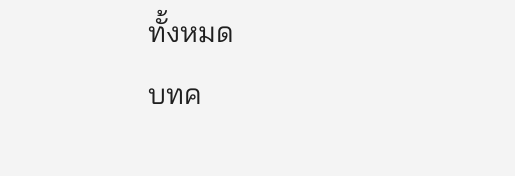ทั้งหมด
บทค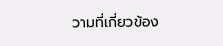วามที่เกี่ยวข้อง